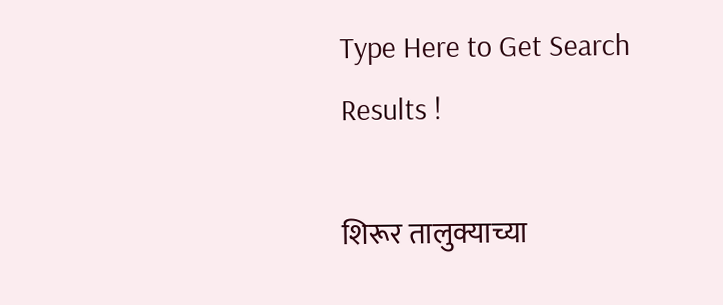Type Here to Get Search Results !

शिरूर तालुक्याच्या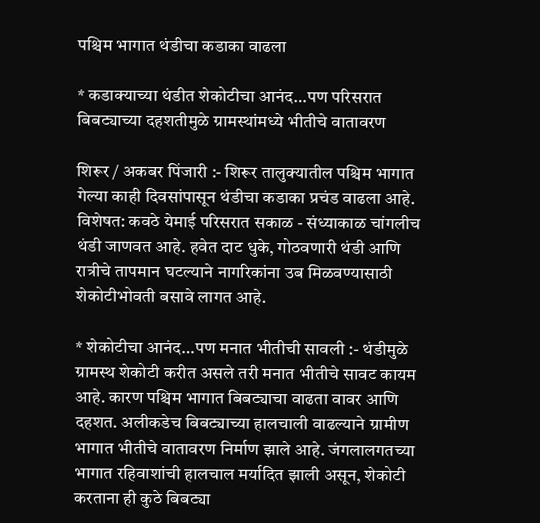पश्चिम भागात थंडीचा कडाका वाढला

* कडाक्याच्या थंडीत शेकोटीचा आनंद…पण परिसरात बिबट्याच्या दहशतीमुळे ग्रामस्थांमध्ये भीतीचे वातावरण

शिरूर / अकबर पिंजारी :- शिरूर तालुक्यातील पश्चिम भागात गेल्या काही दिवसांपासून थंडीचा कडाका प्रचंड वाढला आहे. विशेषत: कवठे येमाई परिसरात सकाळ - संध्याकाळ चांगलीच थंडी जाणवत आहे. हवेत दाट धुके, गोठवणारी थंडी आणि रात्रीचे तापमान घटल्याने नागरिकांना उब मिळवण्यासाठी शेकोटीभोवती बसावे लागत आहे.

* शेकोटीचा आनंद…पण मनात भीतीची सावली :- थंडीमुळे ग्रामस्थ शेकोटी करीत असले तरी मनात भीतीचे सावट कायम आहे. कारण पश्चिम भागात बिबट्याचा वाढता वावर आणि दहशत. अलीकडेच बिबट्याच्या हालचाली वाढल्याने ग्रामीण भागात भीतीचे वातावरण निर्माण झाले आहे. जंगलालगतच्या भागात रहिवाशांची हालचाल मर्यादित झाली असून, शेकोटी करताना ही कुठे बिबट्या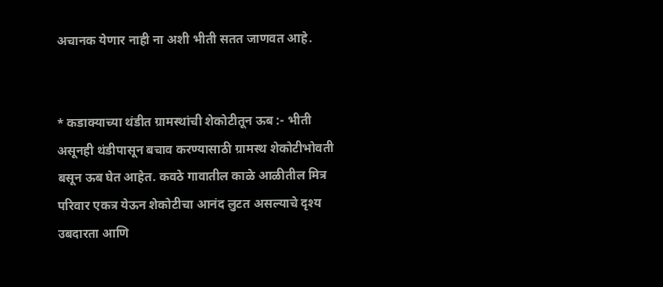अचानक येणार नाही ना अशी भीती सतत जाणवत आहे.


* कडाक्याच्या थंडीत ग्रामस्थांची शेकोटीतून ऊब :- भीती असूनही थंडीपासून बचाव करण्यासाठी ग्रामस्थ शेकोटीभोवती बसून ऊब घेत आहेत. कवठे गावातील काळे आळीतील मित्र परिवार एकत्र येऊन शेकोटीचा आनंद लुटत असल्याचे दृश्य उबदारता आणि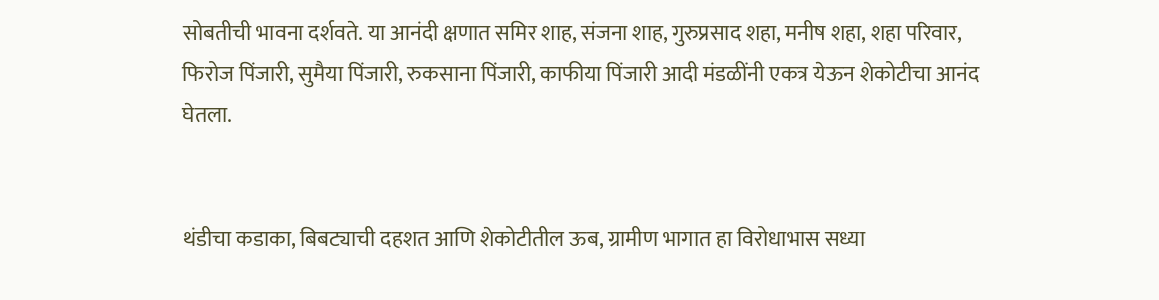सोबतीची भावना दर्शवते. या आनंदी क्षणात समिर शाह, संजना शाह, गुरुप्रसाद शहा, मनीष शहा, शहा परिवार, फिरोज पिंजारी, सुमैया पिंजारी, रुकसाना पिंजारी, काफीया पिंजारी आदी मंडळींनी एकत्र येऊन शेकोटीचा आनंद घेतला.


थंडीचा कडाका, बिबट्याची दहशत आणि शेकोटीतील ऊब, ग्रामीण भागात हा विरोधाभास सध्या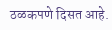ठळकपणे दिसत आहे.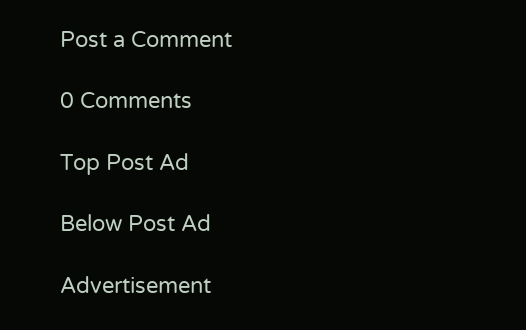Post a Comment

0 Comments

Top Post Ad

Below Post Ad

Advertisement